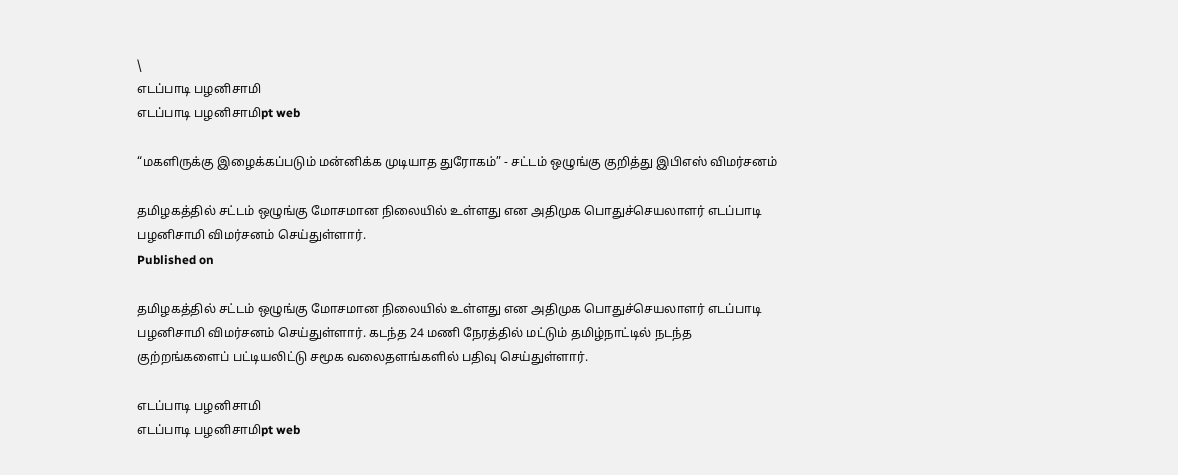\
எடப்பாடி பழனிசாமி
எடப்பாடி பழனிசாமிpt web

“மகளிருக்கு இழைக்கப்படும் மன்னிக்க முடியாத துரோகம்” - சட்டம் ஒழுங்கு குறித்து இபிஎஸ் விமர்சனம்

தமிழகத்தில் சட்டம் ஒழுங்கு மோசமான நிலையில் உள்ளது என அதிமுக பொதுச்செயலாளர் எடப்பாடி பழனிசாமி விமர்சனம் செய்துள்ளார்.
Published on

தமிழகத்தில் சட்டம் ஒழுங்கு மோசமான நிலையில் உள்ளது என அதிமுக பொதுச்செயலாளர் எடப்பாடி பழனிசாமி விமர்சனம் செய்துள்ளார். கடந்த 24 மணி நேரத்தில் மட்டும் தமிழ்நாட்டில் நடந்த குற்றங்களைப் பட்டியலிட்டு சமூக வலைதளங்களில் பதிவு செய்துள்ளார்.

எடப்பாடி பழனிசாமி
எடப்பாடி பழனிசாமிpt web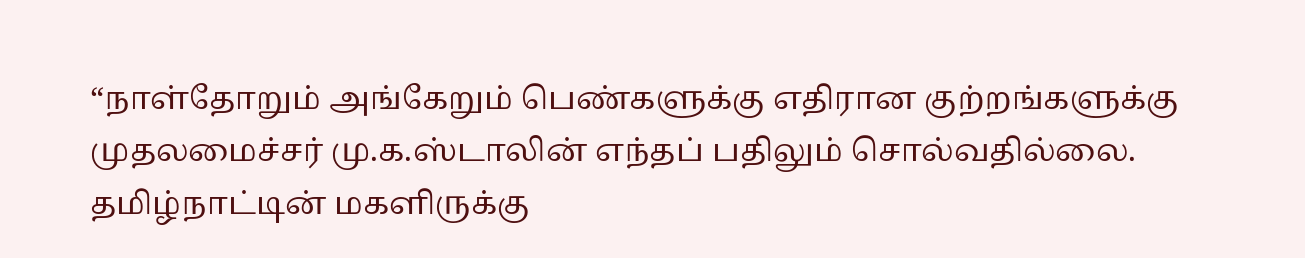“நாள்தோறும் அங்கேறும் பெண்களுக்கு எதிரான குற்றங்களுக்கு முதலமைச்சர் மு.க.ஸ்டாலின் எந்தப் பதிலும் சொல்வதில்லை. தமிழ்நாட்டின் மகளிருக்கு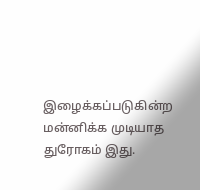இழைக்கப்படுகின்ற மன்னிக்க முடியாத துரோகம் இது.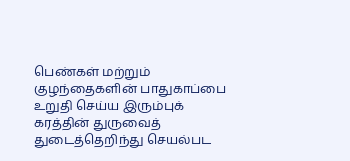பெண்கள் மற்றும் குழந்தைகளின் பாதுகாப்பை உறுதி செய்ய இரும்புக் கரத்தின் துருவைத் துடைத்தெறிந்து செயல்பட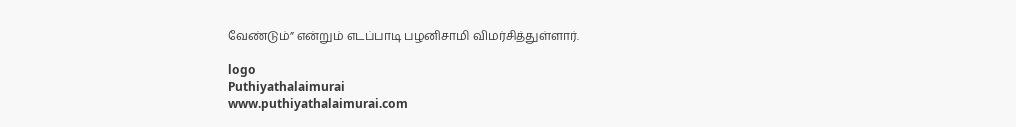வேண்டும்” என்றும் எடப்பாடி பழனிசாமி விமர்சித்துள்ளார்.

logo
Puthiyathalaimurai
www.puthiyathalaimurai.com